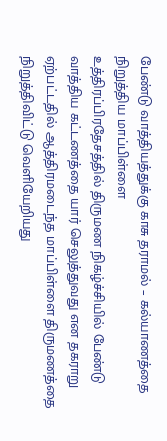பேண்டு வாத்தியத்துக்கு காசு தராமல் – கல்யாணத்தை நிறுத்திய மாப்பிள்ளை
உத்திரப்பிரதேசத்தில் திருமண நிகழ்ச்சியில் பேண்டு வாத்திய கட்டணத்தை யார் செலுத்துவது என தகராறு ஏற்பட்டதில் ஆத்திரமடைந்த மாப்பிள்ளை திருமணத்தை நிறுத்திவிட்டு வெளியேறியது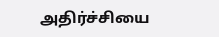அதிர்ச்சியை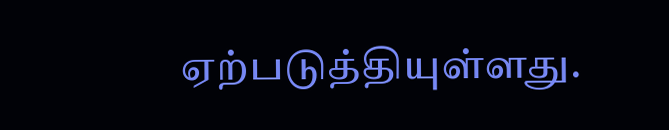ஏற்படுத்தியுள்ளது.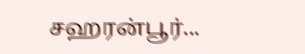சஹரன்பூர்...